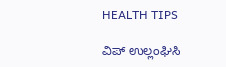HEALTH TIPS

ವಿಪ್ ಉಲ್ಲಂಘಿಸಿ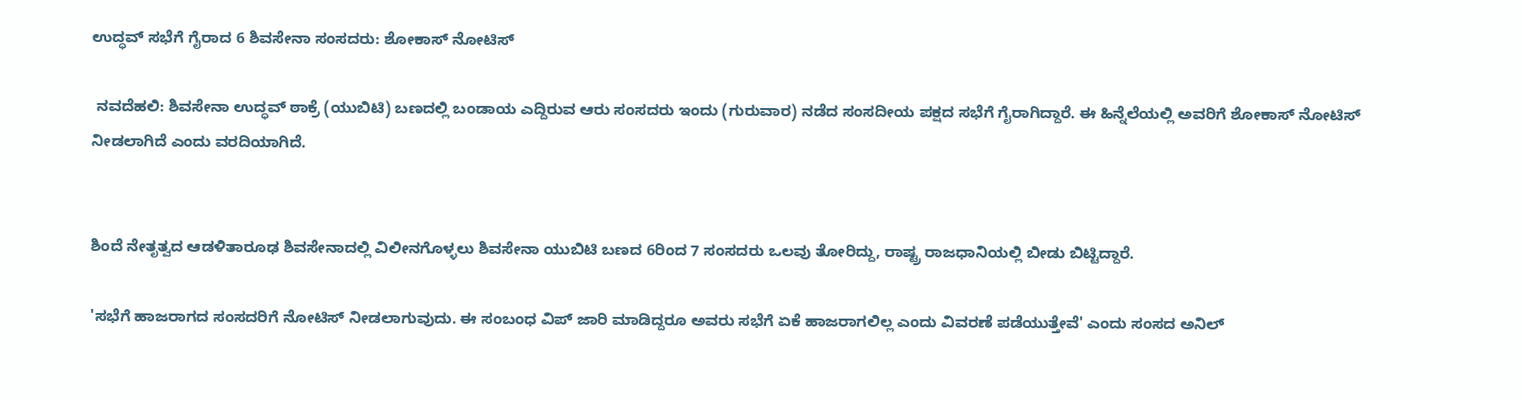ಉದ್ಧವ್‌ ಸಭೆಗೆ ಗೈರಾದ 6 ಶಿವಸೇನಾ ಸಂಸದರು: ಶೋಕಾಸ್ ನೋಟಿಸ್

 ನವದೆಹಲಿ: ಶಿವಸೇನಾ ಉದ್ಧವ್‌ ಠಾಕ್ರೆ (ಯುಬಿಟಿ) ಬಣದಲ್ಲಿ ಬಂಡಾಯ ಎದ್ದಿರುವ ಆರು ಸಂಸದರು ಇಂದು (ಗುರುವಾರ) ನಡೆದ ಸಂಸದೀಯ ಪಕ್ಷದ ಸಭೆಗೆ ಗೈರಾಗಿದ್ದಾರೆ. ಈ ಹಿನ್ನೆಲೆಯಲ್ಲಿ ಅವರಿಗೆ ಶೋಕಾಸ್ ನೋಟಿಸ್ ನೀಡಲಾಗಿದೆ ಎಂದು ವರದಿಯಾಗಿದೆ.


ಶಿಂದೆ ನೇತೃತ್ವದ ಆಡಳಿತಾರೂಢ ಶಿವಸೇನಾದಲ್ಲಿ ವಿಲೀನಗೊಳ್ಳಲು ಶಿವಸೇನಾ ಯುಬಿಟಿ ಬಣದ 6ರಿಂದ 7 ಸಂಸದರು ಒಲವು ತೋರಿದ್ದು, ರಾಷ್ಟ್ರ ರಾಜಧಾನಿಯಲ್ಲಿ ಬೀಡು ಬಿಟ್ಟಿದ್ದಾರೆ.

'ಸಭೆಗೆ ಹಾಜರಾಗದ ಸಂಸದರಿಗೆ ನೋಟಿಸ್ ನೀಡಲಾಗುವುದು. ಈ ಸಂಬಂಧ ವಿಪ್ ಜಾರಿ ಮಾಡಿದ್ದರೂ ಅವರು ಸಭೆಗೆ ಏಕೆ ಹಾಜರಾಗಲಿಲ್ಲ ಎಂದು ವಿವರಣೆ ಪಡೆಯುತ್ತೇವೆ' ಎಂದು ಸಂಸದ ಅನಿಲ್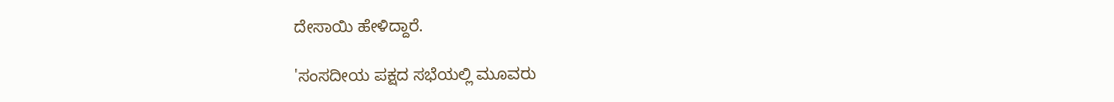ದೇಸಾಯಿ ಹೇಳಿದ್ದಾರೆ.

'ಸಂಸದೀಯ ಪಕ್ಷದ ಸಭೆಯಲ್ಲಿ ಮೂವರು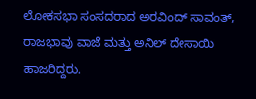ಲೋಕಸಭಾ ಸಂಸದರಾದ ಅರವಿಂದ್ ಸಾವಂತ್, ರಾಜಭಾವು ವಾಜೆ ಮತ್ತು ಅನಿಲ್ ದೇಸಾಯಿ ಹಾಜರಿದ್ದರು.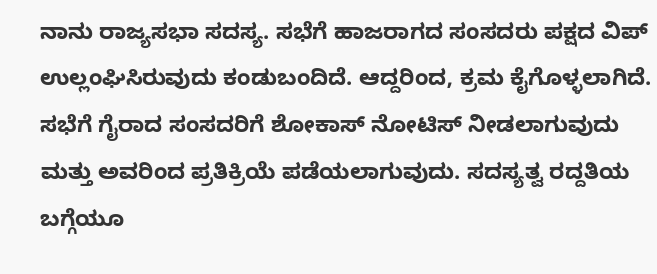ನಾನು ರಾಜ್ಯಸಭಾ ಸದಸ್ಯ. ಸಭೆಗೆ ಹಾಜರಾಗದ ಸಂಸದರು ಪಕ್ಷದ ವಿಪ್ ಉಲ್ಲಂಘಿಸಿರುವುದು ಕಂಡುಬಂದಿದೆ. ಆದ್ದರಿಂದ, ಕ್ರಮ ಕೈಗೊಳ್ಳಲಾಗಿದೆ. ಸಭೆಗೆ ಗೈರಾದ ಸಂಸದರಿಗೆ ಶೋಕಾಸ್ ನೋಟಿಸ್ ನೀಡಲಾಗುವುದು ಮತ್ತು ಅವರಿಂದ ಪ್ರತಿಕ್ರಿಯೆ ಪಡೆಯಲಾಗುವುದು. ಸದಸ್ಯತ್ವ ರದ್ದತಿಯ ಬಗ್ಗೆಯೂ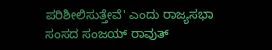ಪರಿಶೀಲಿಸುತ್ತೇವೆ' ಎಂದು ರಾಜ್ಯಸಭಾ ಸಂಸದ ಸಂಜಯ್ ರಾವುತ್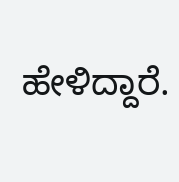ಹೇಳಿದ್ದಾರೆ.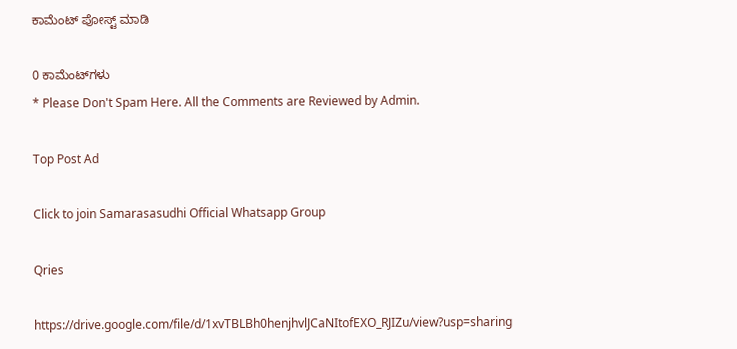ಕಾಮೆಂಟ್‌‌ ಪೋಸ್ಟ್‌ ಮಾಡಿ

0 ಕಾಮೆಂಟ್‌ಗಳು
* Please Don't Spam Here. All the Comments are Reviewed by Admin.

Top Post Ad

Click to join Samarasasudhi Official Whatsapp Group

Qries

https://drive.google.com/file/d/1xvTBLBh0henjhvlJCaNItofEXO_RJIZu/view?usp=sharing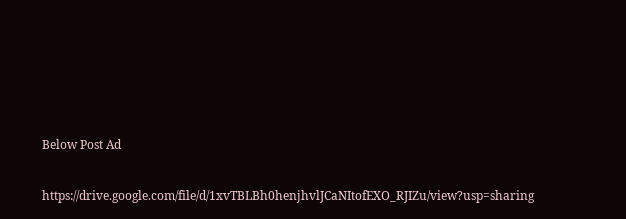Below Post Ad

https://drive.google.com/file/d/1xvTBLBh0henjhvlJCaNItofEXO_RJIZu/view?usp=sharing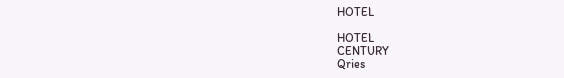HOTEL

HOTEL
CENTURY
Qries